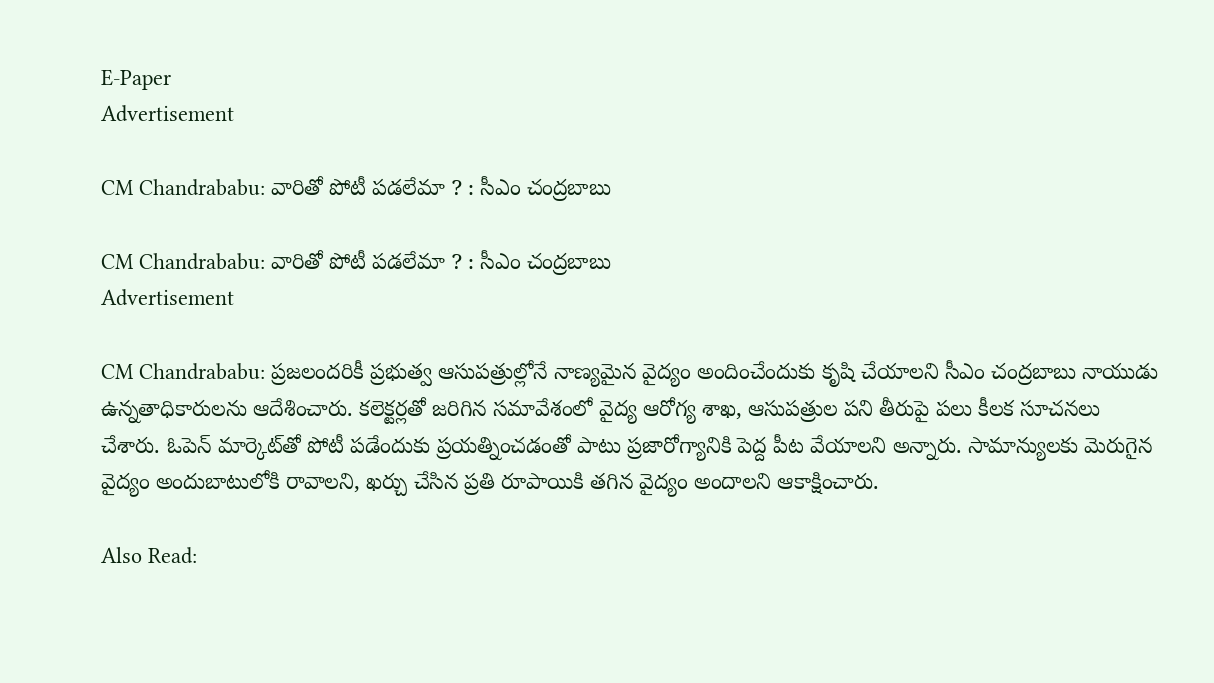E-Paper
Advertisement

CM Chandrababu: వారితో పోటీ పడలేమా ? : సీఎం చంద్రబాబు

CM Chandrababu: వారితో పోటీ పడలేమా ? : సీఎం చంద్రబాబు
Advertisement

CM Chandrababu: ప్రజలందరికీ ప్రభుత్వ ఆసుపత్రుల్లోనే నాణ్యమైన వైద్యం అందించేందుకు కృషి చేయాలని సీఎం చంద్రబాబు నాయుడు ఉన్నతాధికారులను ఆదేశించారు. కలెక్టర్లతో జరిగిన సమావేశంలో వైద్య ఆరోగ్య శాఖ, ఆసుపత్రుల పని తీరుపై పలు కీలక సూచనలు చేశారు. ఓపెన్ మార్కెట్‌తో పోటీ పడేందుకు ప్రయత్నించడంతో పాటు ప్రజారోగ్యానికి పెద్ద పీట వేయాలని అన్నారు. సామాన్యులకు మెరుగైన వైద్యం అందుబాటులోకి రావాలని, ఖర్చు చేసిన ప్రతి రూపాయికి తగిన వైద్యం అందాలని ఆకాక్షించారు.

Also Read: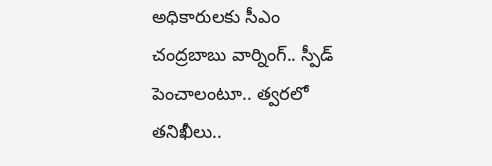అధికారులకు సీఎం చంద్రబాబు వార్నింగ్.. స్పీడ్ పెంచాలంటూ.. త్వరలో తనిఖీలు..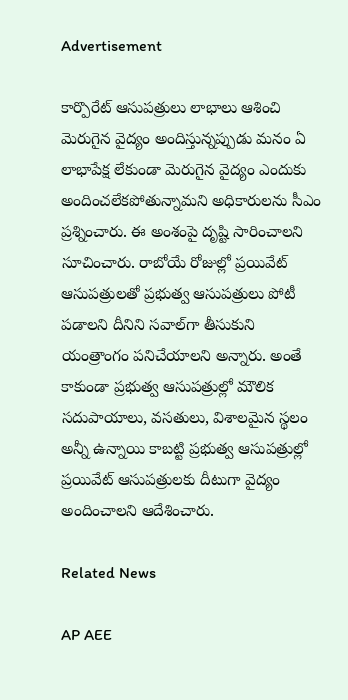Advertisement

కార్పొరేట్ ఆసుపత్రులు లాభాలు ఆశించి మెరుగైన వైద్యం అందిస్తున్నప్పుడు మనం ఏ లాభాపేక్ష లేకుండా మెరుగైన వైద్యం ఎందుకు అందించలేకపోతున్నామని అధికారులను సీఎం ప్రశ్నించారు. ఈ అంశంపై దృష్టి సారించాలని సూచించారు. రాబోయే రోజుల్లో ప్రయివేట్ ఆసుపత్రులతో ప్రభుత్వ ఆసుపత్రులు పోటీ పడాలని దీనిని సవాల్‌గా తీసుకుని యంత్రాంగం పనిచేయాలని అన్నారు. అంతే కాకుండా ప్రభుత్వ ఆసుపత్రుల్లో మౌలిక సదుపాయాలు, వసతులు, విశాలమైన స్థలం అన్నీ ఉన్నాయి కాబట్టి ప్రభుత్వ ఆసుపత్రుల్లో ప్రయివేట్ ఆసుపత్రులకు దీటుగా వైద్యం అందించాలని ఆదేశించారు.

Related News

AP AEE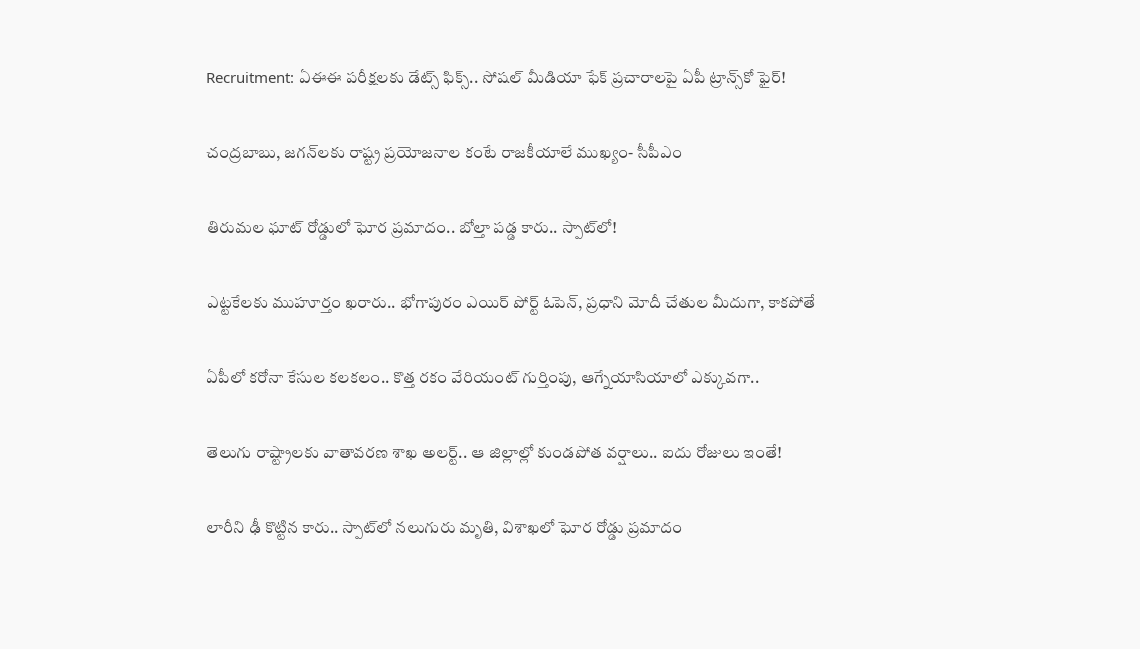Recruitment: ఏఈఈ పరీక్షలకు డేట్స్ ఫిక్స్.. సోషల్ మీడియా ఫేక్ ప్రచారాలపై ఏపీ ట్రాన్స్‌కో ఫైర్!

చంద్రబాబు, జగన్‌లకు రాష్ట్ర ప్రయోజనాల కంటే రాజకీయాలే ముఖ్యం- సీపీఎం

తిరుమల ఘాట్ రోడ్డులో ఘోర ప్రమాదం.. బోల్తా పడ్డ కారు.. స్పాట్‌లో!

ఎట్టకేలకు ముహూర్తం ఖరారు.. భోగాపురం ఎయిర్ పోర్ట్ ఓపెన్, ప్రధాని మోదీ చేతుల మీదుగా, కాకపోతే

ఏపీలో కరోనా కేసుల కలకలం.. కొత్త రకం వేరియంట్ గుర్తింపు, ఆగ్నేయాసియాలో ఎక్కువగా..

తెలుగు రాష్ట్రాలకు వాతావరణ శాఖ అలర్ట్.. ఆ జిల్లాల్లో కుండపోత వర్షాలు.. ఐదు రోజులు ఇంతే!

లారీని ఢీ కొట్టిన కారు.. స్పాట్‌లో నలుగురు మృతి, విశాఖలో ఘోర రోడ్డు ప్రమాదం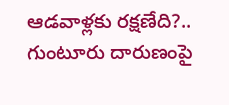ఆడవాళ్లకు రక్షణేది?.. గుంటూరు దారుణంపై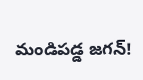మండిపడ్డ జగన్!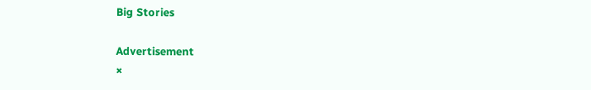Big Stories

Advertisement
×